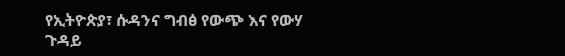የኢትዮጵያ፣ ሱዳንና ግብፅ የውጭ እና የውሃ ጉዳይ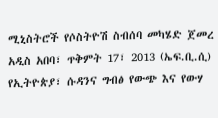ሚኒስትሮች የሶስትዮሽ ስብሰባ መካሄድ ጀመረ
አዲስ አበባ፣ ጥቅምት 17፣ 2013 (ኤፍ.ቢ.ሲ) የኢትዮጵያ፣ ሱዳንና ግብፅ የውጭ እና የውሃ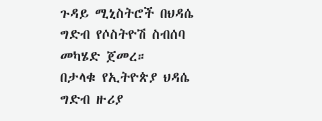ጉዳይ ሚኒስትሮች በህዳሴ ግድብ የሶስትዮሽ ስብሰባ መካሄድ ጀመረ።
በታላቁ የኢትዮጵያ ህዳሴ ግድብ ዙሪያ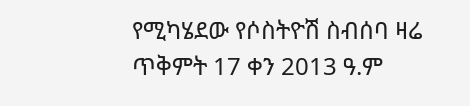የሚካሄደው የሶስትዮሽ ስብሰባ ዛሬ ጥቅምት 17 ቀን 2013 ዓ.ም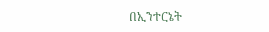በኢንተርኔት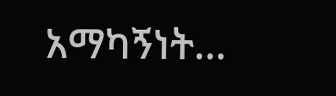አማካኝነት…